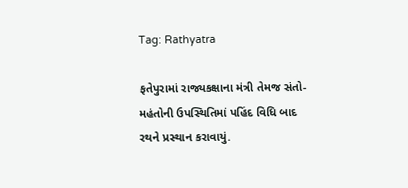Tag: Rathyatra

ફતેપુરામાં રાજ્યકક્ષાના મંત્રી તેમજ સંતો-મહંતોની ઉપસ્થિતિમાં પહિંદ વિધિ બાદ રથને પ્રસ્થાન કરાવાયું.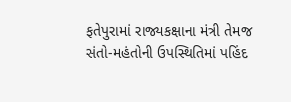ફતેપુરામાં રાજ્યકક્ષાના મંત્રી તેમજ સંતો-મહંતોની ઉપસ્થિતિમાં પહિંદ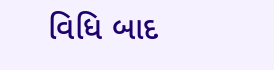વિધિ બાદ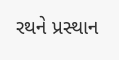રથને પ્રસ્થાન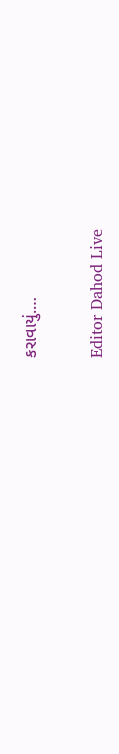કરાવાયું.…

Editor Dahod Live